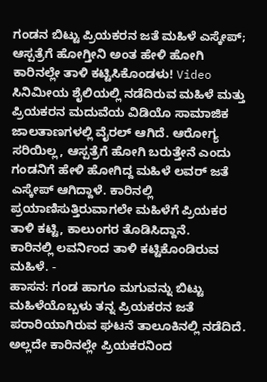ಗಂಡನ ಬಿಟ್ಟು ಪ್ರಿಯಕರನ ಜತೆ ಮಹಿಳೆ ಎಸ್ಕೇಪ್; ಆಸ್ಪತ್ರೆಗೆ ಹೋಗ್ತೀನಿ ಅಂತ ಹೇಳಿ ಹೋಗಿ ಕಾರಿನಲ್ಲೇ ತಾಳಿ ಕಟ್ಟಿಸಿಕೊಂಡಳು! Video
ಸಿನಿಮೀಯ ಶೈಲಿಯಲ್ಲಿ ನಡೆದಿರುವ ಮಹಿಳೆ ಮತ್ತು ಪ್ರಿಯಕರನ ಮದುವೆಯ ವಿಡಿಯೊ ಸಾಮಾಜಿಕ ಜಾಲತಾಣಗಳಲ್ಲಿ ವೈರಲ್ ಆಗಿದೆ. ಆರೋಗ್ಯ ಸರಿಯಿಲ್ಲ, ಆಸ್ಪತ್ರೆಗೆ ಹೋಗಿ ಬರುತ್ತೇನೆ ಎಂದು ಗಂಡನಿಗೆ ಹೇಳಿ ಹೋಗಿದ್ದ ಮಹಿಳೆ ಲವರ್ ಜತೆ ಎಸ್ಕೇಪ್ ಆಗಿದ್ದಾಳೆ. ಕಾರಿನಲ್ಲಿ ಪ್ರಯಾಣಿಸುತ್ತಿರುವಾಗಲೇ ಮಹಿಳೆಗೆ ಪ್ರಿಯಕರ ತಾಳಿ ಕಟ್ಟಿ, ಕಾಲುಂಗರ ತೊಡಿಸಿದ್ದಾನೆ.
ಕಾರಿನಲ್ಲಿ ಲವರ್ನಿಂದ ತಾಳಿ ಕಟ್ಟಿಕೊಂಡಿರುವ ಮಹಿಳೆ. -
ಹಾಸನ: ಗಂಡ ಹಾಗೂ ಮಗುವನ್ನು ಬಿಟ್ಟು ಮಹಿಳೆಯೊಬ್ಬಳು ತನ್ನ ಪ್ರಿಯಕರನ ಜತೆ ಪರಾರಿಯಾಗಿರುವ ಘಟನೆ ತಾಲೂಕಿನಲ್ಲಿ ನಡೆದಿದೆ. ಅಲ್ಲದೇ ಕಾರಿನಲ್ಲೇ ಪ್ರಿಯಕರನಿಂದ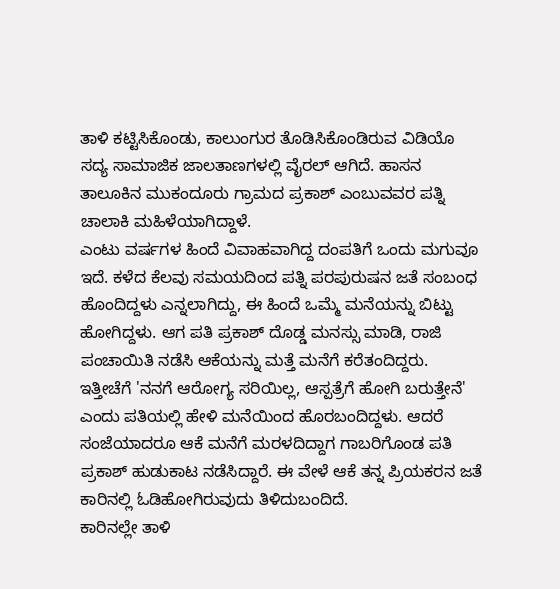ತಾಳಿ ಕಟ್ಟಿಸಿಕೊಂಡು, ಕಾಲುಂಗುರ ತೊಡಿಸಿಕೊಂಡಿರುವ ವಿಡಿಯೊ ಸದ್ಯ ಸಾಮಾಜಿಕ ಜಾಲತಾಣಗಳಲ್ಲಿ ವೈರಲ್ ಆಗಿದೆ. ಹಾಸನ ತಾಲೂಕಿನ ಮುಕಂದೂರು ಗ್ರಾಮದ ಪ್ರಕಾಶ್ ಎಂಬುವವರ ಪತ್ನಿ ಚಾಲಾಕಿ ಮಹಿಳೆಯಾಗಿದ್ದಾಳೆ.
ಎಂಟು ವರ್ಷಗಳ ಹಿಂದೆ ವಿವಾಹವಾಗಿದ್ದ ದಂಪತಿಗೆ ಒಂದು ಮಗುವೂ ಇದೆ. ಕಳೆದ ಕೆಲವು ಸಮಯದಿಂದ ಪತ್ನಿ ಪರಪುರುಷನ ಜತೆ ಸಂಬಂಧ ಹೊಂದಿದ್ದಳು ಎನ್ನಲಾಗಿದ್ದು, ಈ ಹಿಂದೆ ಒಮ್ಮೆ ಮನೆಯನ್ನು ಬಿಟ್ಟು ಹೋಗಿದ್ದಳು. ಆಗ ಪತಿ ಪ್ರಕಾಶ್ ದೊಡ್ಡ ಮನಸ್ಸು ಮಾಡಿ, ರಾಜಿ ಪಂಚಾಯಿತಿ ನಡೆಸಿ ಆಕೆಯನ್ನು ಮತ್ತೆ ಮನೆಗೆ ಕರೆತಂದಿದ್ದರು.
ಇತ್ತೀಚೆಗೆ 'ನನಗೆ ಆರೋಗ್ಯ ಸರಿಯಿಲ್ಲ, ಆಸ್ಪತ್ರೆಗೆ ಹೋಗಿ ಬರುತ್ತೇನೆ' ಎಂದು ಪತಿಯಲ್ಲಿ ಹೇಳಿ ಮನೆಯಿಂದ ಹೊರಬಂದಿದ್ದಳು. ಆದರೆ ಸಂಜೆಯಾದರೂ ಆಕೆ ಮನೆಗೆ ಮರಳದಿದ್ದಾಗ ಗಾಬರಿಗೊಂಡ ಪತಿ ಪ್ರಕಾಶ್ ಹುಡುಕಾಟ ನಡೆಸಿದ್ದಾರೆ. ಈ ವೇಳೆ ಆಕೆ ತನ್ನ ಪ್ರಿಯಕರನ ಜತೆ ಕಾರಿನಲ್ಲಿ ಓಡಿಹೋಗಿರುವುದು ತಿಳಿದುಬಂದಿದೆ.
ಕಾರಿನಲ್ಲೇ ತಾಳಿ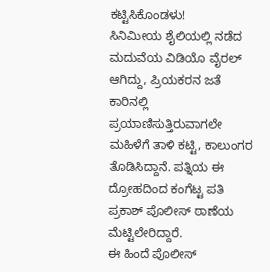ಕಟ್ಟಿಸಿಕೊಂಡಳು!
ಸಿನಿಮೀಯ ಶೈಲಿಯಲ್ಲಿ ನಡೆದ ಮದುವೆಯ ವಿಡಿಯೊ ವೈರಲ್ ಆಗಿದ್ದು, ಪ್ರಿಯಕರನ ಜತೆ ಕಾರಿನಲ್ಲಿ ಪ್ರಯಾಣಿಸುತ್ತಿರುವಾಗಲೇ ಮಹಿಳೆಗೆ ತಾಳಿ ಕಟ್ಟಿ, ಕಾಲುಂಗರ ತೊಡಿಸಿದ್ದಾನೆ. ಪತ್ನಿಯ ಈ ದ್ರೋಹದಿಂದ ಕಂಗೆಟ್ಟ ಪತಿ ಪ್ರಕಾಶ್ ಪೊಲೀಸ್ ಠಾಣೆಯ ಮೆಟ್ಟಿಲೇರಿದ್ದಾರೆ.
ಈ ಹಿಂದೆ ಪೊಲೀಸ್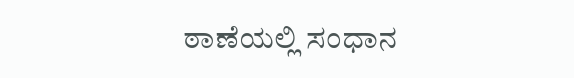ಠಾಣೆಯಲ್ಲಿ ಸಂಧಾನ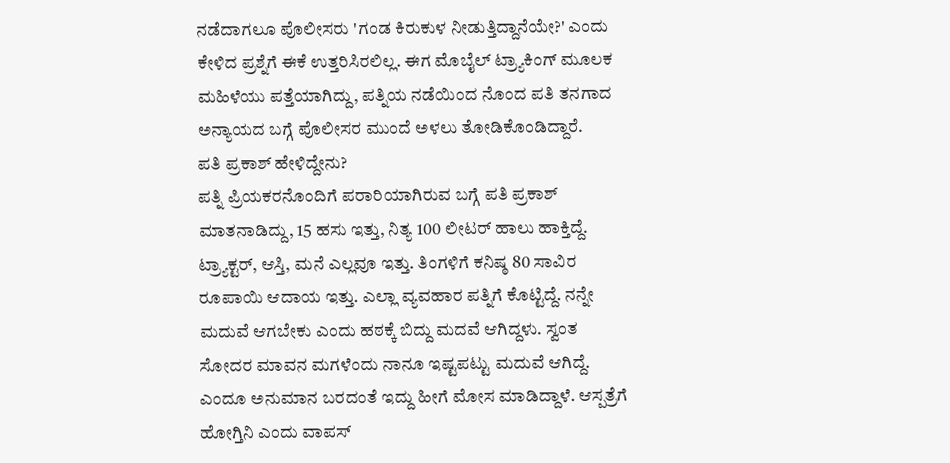ನಡೆದಾಗಲೂ ಪೊಲೀಸರು 'ಗಂಡ ಕಿರುಕುಳ ನೀಡುತ್ತಿದ್ದಾನೆಯೇ?' ಎಂದು ಕೇಳಿದ ಪ್ರಶ್ನೆಗೆ ಈಕೆ ಉತ್ತರಿಸಿರಲಿಲ್ಲ. ಈಗ ಮೊಬೈಲ್ ಟ್ರ್ಯಾಕಿಂಗ್ ಮೂಲಕ ಮಹಿಳೆಯು ಪತ್ತೆಯಾಗಿದ್ದು, ಪತ್ನಿಯ ನಡೆಯಿಂದ ನೊಂದ ಪತಿ ತನಗಾದ ಅನ್ಯಾಯದ ಬಗ್ಗೆ ಪೊಲೀಸರ ಮುಂದೆ ಅಳಲು ತೋಡಿಕೊಂಡಿದ್ದಾರೆ.
ಪತಿ ಪ್ರಕಾಶ್ ಹೇಳಿದ್ದೇನು?
ಪತ್ನಿ ಪ್ರಿಯಕರನೊಂದಿಗೆ ಪರಾರಿಯಾಗಿರುವ ಬಗ್ಗೆ ಪತಿ ಪ್ರಕಾಶ್ ಮಾತನಾಡಿದ್ದು, 15 ಹಸು ಇತ್ತು, ನಿತ್ಯ 100 ಲೀಟರ್ ಹಾಲು ಹಾಕ್ತಿದ್ದೆ. ಟ್ರ್ಯಾಕ್ಟರ್, ಆಸ್ತಿ, ಮನೆ ಎಲ್ಲವೂ ಇತ್ತು. ತಿಂಗಳಿಗೆ ಕನಿಷ್ಠ 80 ಸಾವಿರ ರೂಪಾಯಿ ಆದಾಯ ಇತ್ತು. ಎಲ್ಲಾ ವ್ಯವಹಾರ ಪತ್ನಿಗೆ ಕೊಟ್ಟಿದ್ದೆ. ನನ್ನೇ ಮದುವೆ ಆಗಬೇಕು ಎಂದು ಹಠಕ್ಕೆ ಬಿದ್ದು ಮದವೆ ಆಗಿದ್ದಳು. ಸ್ವಂತ ಸೋದರ ಮಾವನ ಮಗಳೆಂದು ನಾನೂ ಇಷ್ಟಪಟ್ಟು ಮದುವೆ ಆಗಿದ್ದೆ. ಎಂದೂ ಅನುಮಾನ ಬರದಂತೆ ಇದ್ದು ಹೀಗೆ ಮೋಸ ಮಾಡಿದ್ದಾಳೆ. ಆಸ್ಪತ್ರೆಗೆ ಹೋಗ್ತಿನಿ ಎಂದು ವಾಪಸ್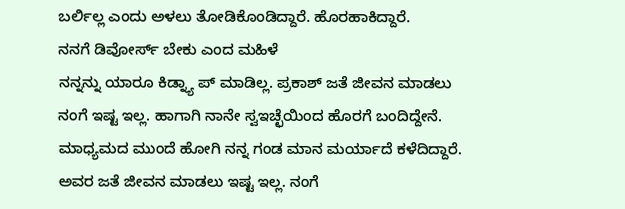ಬರ್ಲಿಲ್ಲ ಎಂದು ಅಳಲು ತೋಡಿಕೊಂಡಿದ್ದಾರೆ. ಹೊರಹಾಕಿದ್ದಾರೆ.
ನನಗೆ ಡಿವೋರ್ಸ್ ಬೇಕು ಎಂದ ಮಹಿಳೆ
ನನ್ನನ್ನು ಯಾರೂ ಕಿಡ್ನ್ಯಾ ಪ್ ಮಾಡಿಲ್ಲ. ಪ್ರಕಾಶ್ ಜತೆ ಜೀವನ ಮಾಡಲು ನಂಗೆ ಇಷ್ಟ ಇಲ್ಲ. ಹಾಗಾಗಿ ನಾನೇ ಸ್ವಇಚ್ಛೆಯಿಂದ ಹೊರಗೆ ಬಂದಿದ್ದೇನೆ. ಮಾಧ್ಯಮದ ಮುಂದೆ ಹೋಗಿ ನನ್ನ ಗಂಡ ಮಾನ ಮರ್ಯಾದೆ ಕಳೆದಿದ್ದಾರೆ. ಅವರ ಜತೆ ಜೀವನ ಮಾಡಲು ಇಷ್ಟ ಇಲ್ಲ. ನಂಗೆ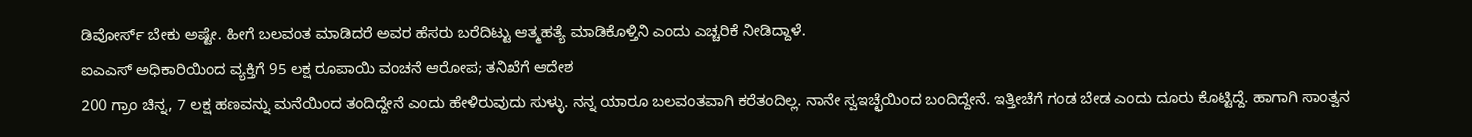ಡಿವೋರ್ಸ್ ಬೇಕು ಅಷ್ಟೇ. ಹೀಗೆ ಬಲವಂತ ಮಾಡಿದರೆ ಅವರ ಹೆಸರು ಬರೆದಿಟ್ಟು ಆತ್ಮಹತ್ಯೆ ಮಾಡಿಕೊಳ್ತಿನಿ ಎಂದು ಎಚ್ಚರಿಕೆ ನೀಡಿದ್ದಾಳೆ.
ಐಎಎಸ್ ಅಧಿಕಾರಿಯಿಂದ ವ್ಯಕ್ತಿಗೆ 95 ಲಕ್ಷ ರೂಪಾಯಿ ವಂಚನೆ ಆರೋಪ; ತನಿಖೆಗೆ ಆದೇಶ
200 ಗ್ರಾಂ ಚಿನ್ನ, 7 ಲಕ್ಷ ಹಣವನ್ನು ಮನೆಯಿಂದ ತಂದಿದ್ದೇನೆ ಎಂದು ಹೇಳಿರುವುದು ಸುಳ್ಳು. ನನ್ನ ಯಾರೂ ಬಲವಂತವಾಗಿ ಕರೆತಂದಿಲ್ಲ. ನಾನೇ ಸ್ವಇಚ್ಛೆಯಿಂದ ಬಂದಿದ್ದೇನೆ. ಇತ್ತೀಚೆಗೆ ಗಂಡ ಬೇಡ ಎಂದು ದೂರು ಕೊಟ್ಟಿದ್ದೆ. ಹಾಗಾಗಿ ಸಾಂತ್ವನ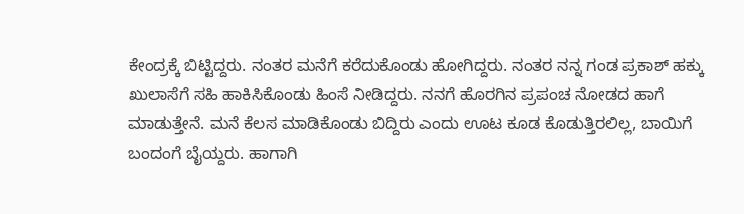ಕೇಂದ್ರಕ್ಕೆ ಬಿಟ್ಟಿದ್ದರು. ನಂತರ ಮನೆಗೆ ಕರೆದುಕೊಂಡು ಹೋಗಿದ್ದರು. ನಂತರ ನನ್ನ ಗಂಡ ಪ್ರಕಾಶ್ ಹಕ್ಕು ಖುಲಾಸೆಗೆ ಸಹಿ ಹಾಕಿಸಿಕೊಂಡು ಹಿಂಸೆ ನೀಡಿದ್ದರು. ನನಗೆ ಹೊರಗಿನ ಪ್ರಪಂಚ ನೋಡದ ಹಾಗೆ ಮಾಡುತ್ತೇನೆ. ಮನೆ ಕೆಲಸ ಮಾಡಿಕೊಂಡು ಬಿದ್ದಿರು ಎಂದು ಊಟ ಕೂಡ ಕೊಡುತ್ತಿರಲಿಲ್ಲ, ಬಾಯಿಗೆ ಬಂದಂಗೆ ಬೈಯ್ದರು. ಹಾಗಾಗಿ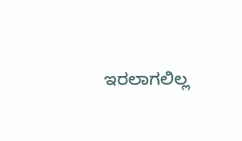ಇರಲಾಗಲಿಲ್ಲ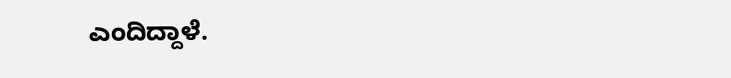ಎಂದಿದ್ದಾಳೆ.